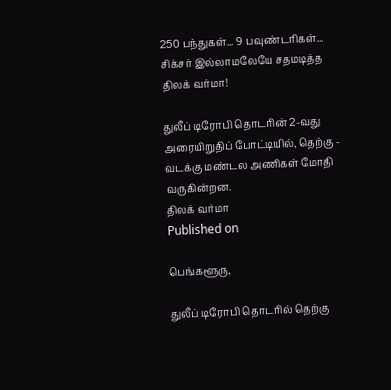250 பந்துகள்... 9 பவுண்டரிகள்... சிக்சர் இல்லாமலேயே சதமடித்த திலக் வர்மா!

துலீப் டிரோபி தொடரின் 2-வது அரையிறுதிப் போட்டியில், தெற்கு - வடக்கு மண்டல அணிகள் மோதி வருகின்றன.
திலக் வர்மா
Published on

பெங்களூரு,

துலீப் டிரோபி தொடரில் தெற்கு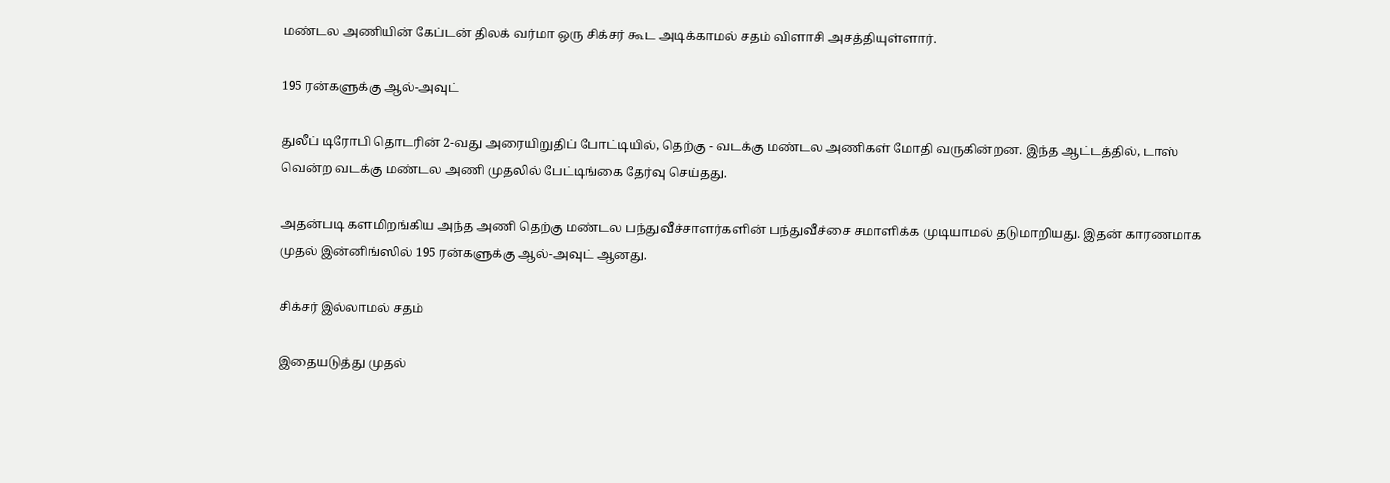மண்டல அணியின் கேப்டன் திலக் வர்மா ஒரு சிக்சர் கூட அடிக்காமல் சதம் விளாசி அசத்தியுள்ளார்.

195 ரன்களுக்கு ஆல்-அவுட்

துலீப் டிரோபி தொடரின் 2-வது அரையிறுதிப் போட்டியில், தெற்கு - வடக்கு மண்டல அணிகள் மோதி வருகின்றன. இந்த ஆட்டத்தில், டாஸ் வென்ற வடக்கு மண்டல அணி முதலில் பேட்டிங்கை தேர்வு செய்தது.

அதன்படி களமிறங்கிய அந்த அணி தெற்கு மண்டல பந்துவீச்சாளர்களின் பந்துவீச்சை சமாளிக்க முடியாமல் தடுமாறியது. இதன் காரணமாக முதல் இன்னிங்ஸில் 195 ரன்களுக்கு ஆல்-அவுட் ஆனது.

சிக்சர் இல்லாமல் சதம்

இதையடுத்து முதல்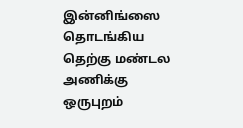இன்னிங்ஸை தொடங்கிய தெற்கு மண்டல அணிக்கு ஒருபுறம்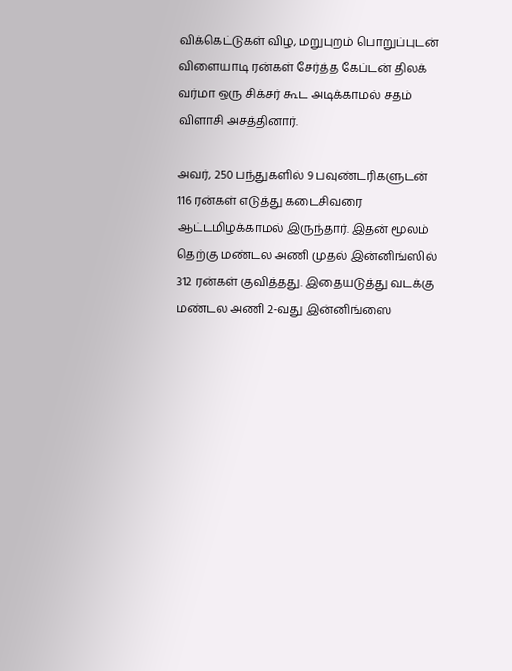விக்கெட்டுகள் விழ, மறுபுறம் பொறுப்புடன் விளையாடி ரன்கள் சேர்த்த கேப்டன் திலக் வர்மா ஒரு சிக்சர் கூட அடிக்காமல் சதம் விளாசி அசத்தினார்.

அவர், 250 பந்துகளில் 9 பவுண்டரிகளுடன் 116 ரன்கள் எடுத்து கடைசிவரை ஆட்டமிழக்காமல் இருந்தார். இதன் மூலம் தெற்கு மண்டல அணி முதல் இன்னிங்ஸில் 312 ரன்கள் குவித்தது. இதையடுத்து வடக்கு மண்டல அணி 2-வது இன்னிங்ஸை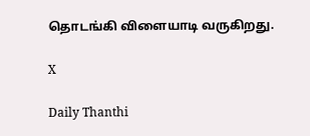தொடங்கி விளையாடி வருகிறது.

X

Daily Thanthi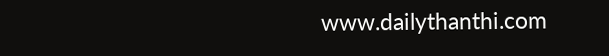www.dailythanthi.com